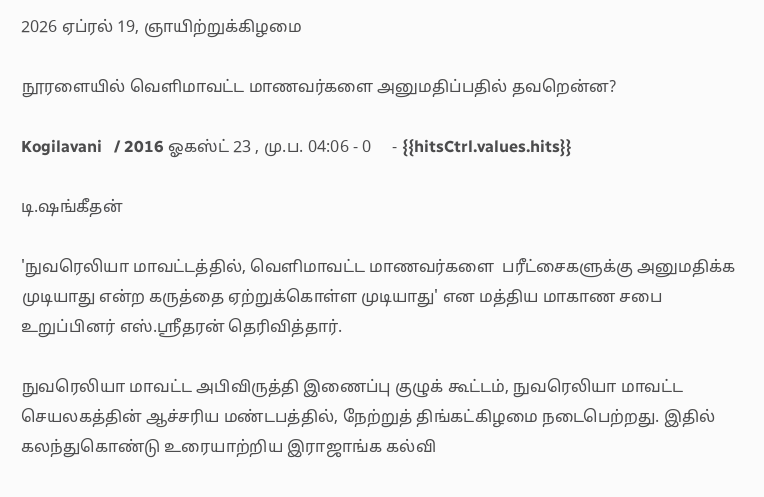2026 ஏப்ரல் 19, ஞாயிற்றுக்கிழமை

நூரளையில் வெளிமாவட்ட மாணவர்களை அனுமதிப்பதில் தவறென்ன?

Kogilavani   / 2016 ஓகஸ்ட் 23 , மு.ப. 04:06 - 0     - {{hitsCtrl.values.hits}}

டி.ஷங்கீதன்

'நுவரெலியா மாவட்டத்தில், வெளிமாவட்ட மாணவர்களை  பரீட்சைகளுக்கு அனுமதிக்க முடியாது என்ற கருத்தை ஏற்றுக்கொள்ள முடியாது' என மத்திய மாகாண சபை உறுப்பினர் எஸ்.ஸ்ரீதரன் தெரிவித்தார்.

நுவரெலியா மாவட்ட அபிவிருத்தி இணைப்பு குழுக் கூட்டம், நுவரெலியா மாவட்ட செயலகத்தின் ஆச்சரிய மண்டபத்தில், நேற்றுத் திங்கட்கிழமை நடைபெற்றது. இதில் கலந்துகொண்டு உரையாற்றிய இராஜாங்க கல்வி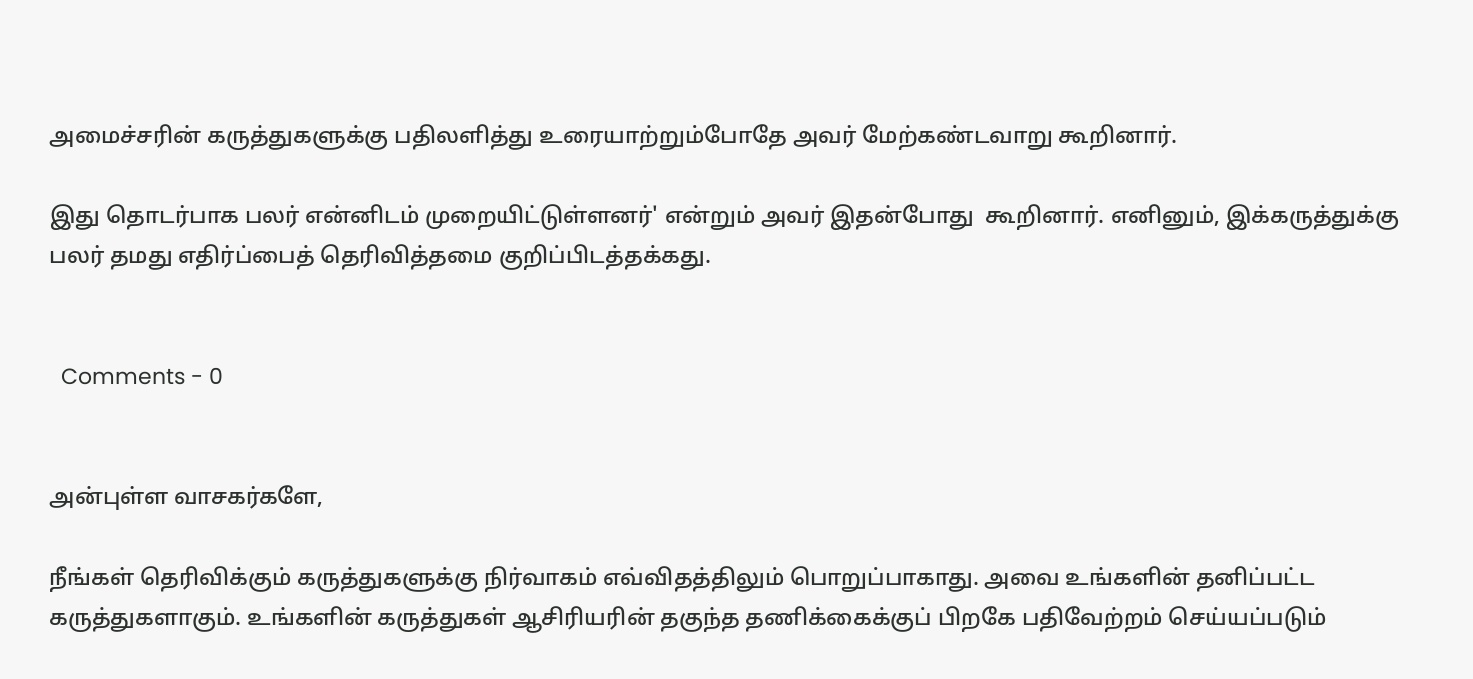அமைச்சரின் கருத்துகளுக்கு பதிலளித்து உரையாற்றும்போதே அவர் மேற்கண்டவாறு கூறினார்.

இது தொடர்பாக பலர் என்னிடம் முறையிட்டுள்ளனர்' என்றும் அவர் இதன்போது  கூறினார். எனினும், இக்கருத்துக்கு பலர் தமது எதிர்ப்பைத் தெரிவித்தமை குறிப்பிடத்தக்கது.


  Comments - 0


அன்புள்ள வாசகர்களே,

நீங்கள் தெரிவிக்கும் கருத்துகளுக்கு நிர்வாகம் எவ்விதத்திலும் பொறுப்பாகாது. அவை உங்களின் தனிப்பட்ட கருத்துகளாகும். உங்களின் கருத்துகள் ஆசிரியரின் தகுந்த தணிக்கைக்குப் பிறகே பதிவேற்றம் செய்யப்படும்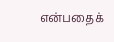என்பதைக்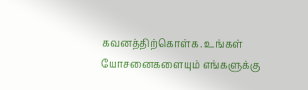கவனத்திற்கொள்க. உங்கள் யோசனைகளையும் எங்களுக்கு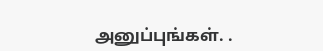அனுப்புங்கள். .